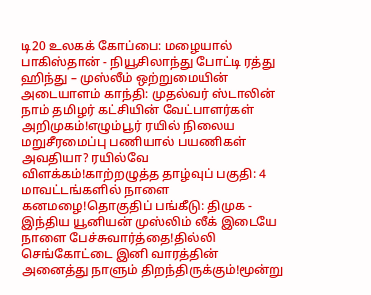டி20 உலகக் கோப்பை: மழையால் பாகிஸ்தான் - நியூசிலாந்து போட்டி ரத்து ஹிந்து – முஸ்லீம் ஒற்றுமையின் அடையாளம் காந்தி: முதல்வர் ஸ்டாலின் நாம் தமிழர் கட்சியின் வேட்பாளர்கள் அறிமுகம்!எழும்பூர் ரயில் நிலைய மறுசீரமைப்பு பணியால் பயணிகள் அவதியா? ரயில்வே விளக்கம்!காற்றழுத்த தாழ்வுப் பகுதி: 4 மாவட்டங்களில் நாளை கனமழை!தொகுதிப் பங்கீடு: திமுக - இந்திய யூனியன் முஸ்லிம் லீக் இடையே நாளை பேச்சுவார்த்தை!தில்லி செங்கோட்டை இனி வாரத்தின் அனைத்து நாளும் திறந்திருக்கும்!மூன்று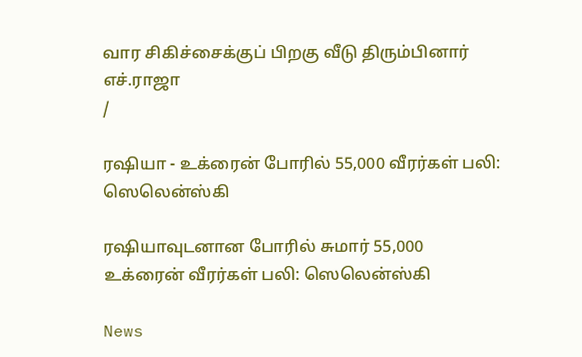வார சிகிச்சைக்குப் பிறகு வீடு திரும்பினார் எச்.ராஜா
/

ரஷியா - உக்ரைன் போரில் 55,000 வீரர்கள் பலி: ஸெலென்ஸ்கி

ரஷியாவுடனான போரில் சுமார் 55,000 உக்ரைன் வீரர்கள் பலி: ஸெலென்ஸ்கி

News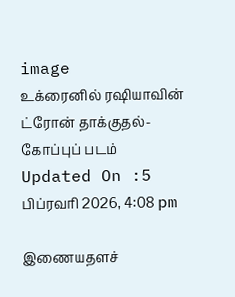image
உக்ரைனில் ரஷியாவின் ட்ரோன் தாக்குதல்- கோப்புப் படம்
Updated On :5 பிப்ரவரி 2026, 4:08 pm

இணையதளச்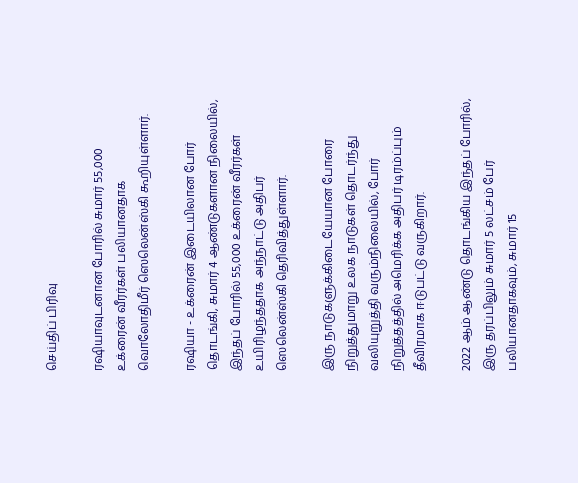செய்திப் பிரிவு

ரஷியாவுடனான போரில் சுமார் 55,000 உக்ரைன் வீரர்கள் பலியானதாக வொலோதிமீர் ஸெலென்ஸ்கி கூறியுள்ளார்.

ரஷியா - உக்ரைன் இடையிலான போர் தொடங்கி, சுமார் 4 ஆண்டுகளான நிலையில், இந்தப் போரில் 55,000 உக்ரைன் வீரர்கள் உயிரிழந்ததாக அந்நாட்டு அதிபர் ஸெலென்ஸ்கி தெரிவித்துள்ளார்.

இரு நாடுகளுக்கிடையேயான போரை நிறுத்துமாறு உலக நாடுகள் தொடர்ந்து வலியுறுத்தி வரும்நிலையில், போர் நிறுத்தத்தில் அமெரிக்க அதிபர் டிரம்ப்பும் தீவிரமாக ஈடுபட்டு வருகிறார்.

2022 ஆம் ஆண்டு தொடங்கிய இந்தப் போரில், இரு தரப்பிலும் சுமார் 5 லட்சம் பேர் பலியானதாகவும், சுமார் 15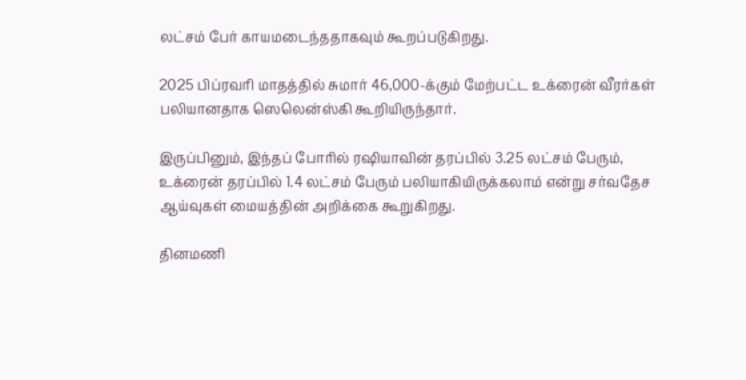லட்சம் பேர் காயமடைந்ததாகவும் கூறப்படுகிறது.

2025 பிப்ரவரி மாதத்தில் சுமார் 46,000-க்கும் மேற்பட்ட உக்ரைன் வீரர்கள் பலியானதாக ஸெலென்ஸ்கி கூறியிருந்தார்.

இருப்பினும், இந்தப் போரில் ரஷியாவின் தரப்பில் 3.25 லட்சம் பேரும், உக்ரைன் தரப்பில் 1.4 லட்சம் பேரும் பலியாகியிருக்கலாம் என்று சர்வதேச ஆய்வுகள் மையத்தின் அறிக்கை கூறுகிறது.

தினமணி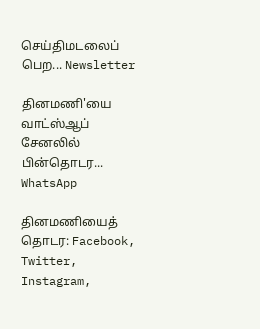செய்திமடலைப் பெற... Newsletter

தினமணி'யை வாட்ஸ்ஆப் சேனலில் பின்தொடர... WhatsApp

தினமணியைத் தொடர: Facebook, Twitter, Instagram,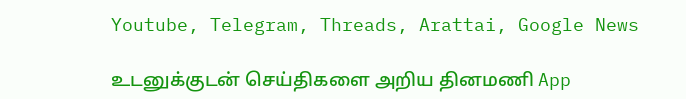Youtube, Telegram, Threads, Arattai, Google News

உடனுக்குடன் செய்திகளை அறிய தினமணி App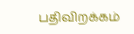பதிவிறக்கம்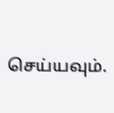செய்யவும்.